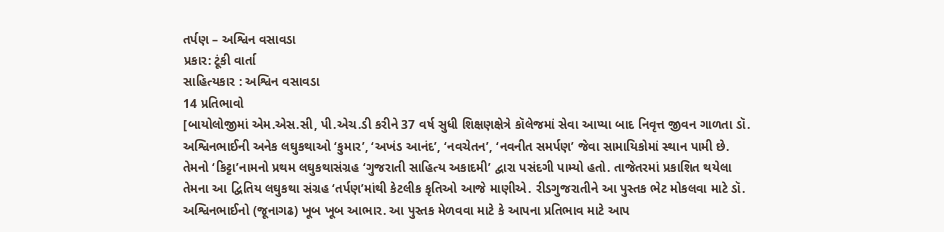તર્પણ – અશ્વિન વસાવડા
પ્રકાર: ટૂંકી વાર્તા
સાહિત્યકાર : અશ્વિન વસાવડા
14 પ્રતિભાવો
[બાયોલોજીમાં એમ.એસ.સી, પી.એચ.ડી કરીને 37 વર્ષ સુધી શિક્ષણક્ષેત્રે કૉલેજમાં સેવા આપ્યા બાદ નિવૃત્ત જીવન ગાળતા ડૉ. અશ્વિનભાઈની અનેક લઘુકથાઓ ‘કુમાર’, ‘અખંડ આનંદ’, ‘નવચેતન’, ‘નવનીત સમર્પણ’ જેવા સામાયિકોમાં સ્થાન પામી છે. તેમનો ‘કિટ્ટા’નામનો પ્રથમ લઘુકથાસંગ્રહ ‘ગુજરાતી સાહિત્ય અકાદમી’ દ્વારા પસંદગી પામ્યો હતો. તાજેતરમાં પ્રકાશિત થયેલા તેમના આ દ્વિતિય લઘુકથા સંગ્રહ ‘તર્પણ’માંથી કેટલીક કૃતિઓ આજે માણીએ. રીડગુજરાતીને આ પુસ્તક ભેટ મોકલવા માટે ડૉ. અશ્વિનભાઈનો (જૂનાગઢ) ખૂબ ખૂબ આભાર. આ પુસ્તક મેળવવા માટે કે આપના પ્રતિભાવ માટે આપ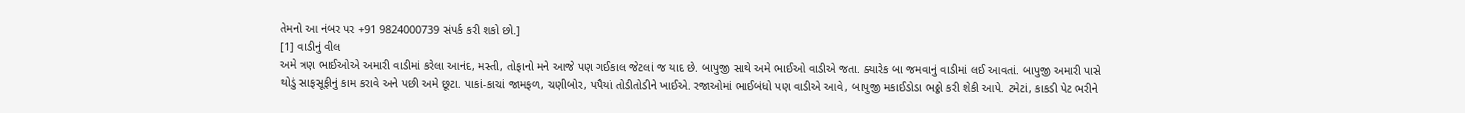તેમનો આ નંબર પર +91 9824000739 સંપર્ક કરી શકો છો.]
[1] વાડીનું વીલ
અમે ત્રણ ભાઈઓએ અમારી વાડીમાં કરેલા આનંદ, મસ્તી, તોફાનો મને આજે પણ ગઈકાલ જેટલાં જ યાદ છે. બાપુજી સાથે અમે ભાઈઓ વાડીએ જતા. ક્યારેક બા જમવાનું વાડીમાં લઈ આવતાં. બાપુજી અમારી પાસે થોડું સાફસૂફીનું કામ કરાવે અને પછી અમે છૂટા. પાકાં-કાચાં જામફળ, ચણીબોર, પપૈયાં તોડીતોડીને ખાઈએ. રજાઓમાં ભાઈબંધો પણ વાડીએ આવે, બાપુજી મકાઈડોડા ભઠ્ઠો કરી શેકી આપે. ટમેટાં, કાકડી પેટ ભરીને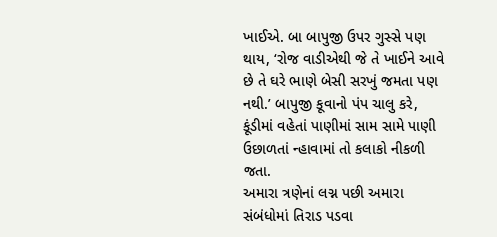ખાઈએ. બા બાપુજી ઉપર ગુસ્સે પણ થાય, ‘રોજ વાડીએથી જે તે ખાઈને આવે છે તે ઘરે ભાણે બેસી સરખું જમતા પણ નથી.’ બાપુજી કૂવાનો પંપ ચાલુ કરે, કૂંડીમાં વહેતાં પાણીમાં સામ સામે પાણી ઉછાળતાં ન્હાવામાં તો કલાકો નીકળી જતા.
અમારા ત્રણેનાં લગ્ન પછી અમારા સંબંધોમાં તિરાડ પડવા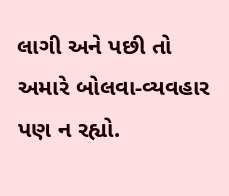લાગી અને પછી તો અમારે બોલવા-વ્યવહાર પણ ન રહ્યો.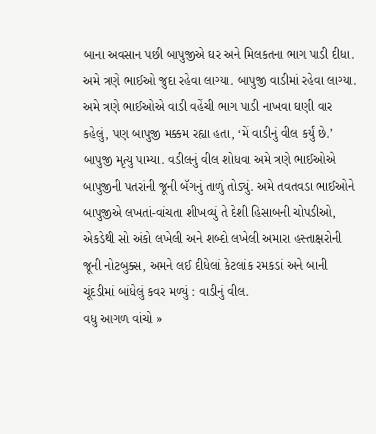બાના અવસાન પછી બાપુજીએ ઘર અને મિલકતના ભાગ પાડી દીધા. અમે ત્રણે ભાઈઓ જુદા રહેવા લાગ્યા. બાપુજી વાડીમાં રહેવા લાગ્યા. અમે ત્રણે ભાઈઓએ વાડી વહેંચી ભાગ પાડી નાખવા ઘણી વાર કહેલું, પણ બાપુજી મક્કમ રહ્યા હતા, ‘મેં વાડીનું વીલ કર્યું છે.’
બાપુજી મૃત્યુ પામ્યા. વડીલનું વીલ શોધવા અમે ત્રણે ભાઈઓએ બાપુજીની પતરાંની જૂની બૅગનું તાળું તોડ્યું. અમે તવતવડા ભાઈઓને બાપુજીએ લખતાં-વાંચતા શીખવ્યું તે દેશી હિસાબની ચોપડીઓ, એકડેથી સો અંકો લખેલી અને શબ્દો લખેલી અમારા હસ્તાક્ષરોની જૂની નોટબુક્સ, અમને લઈ દીધેલાં કેટલાંક રમકડાં અને બાની ચૂંદડીમાં બાંધેલું કવર મળ્યું : વાડીનું વીલ.
વધુ આગળ વાંચો »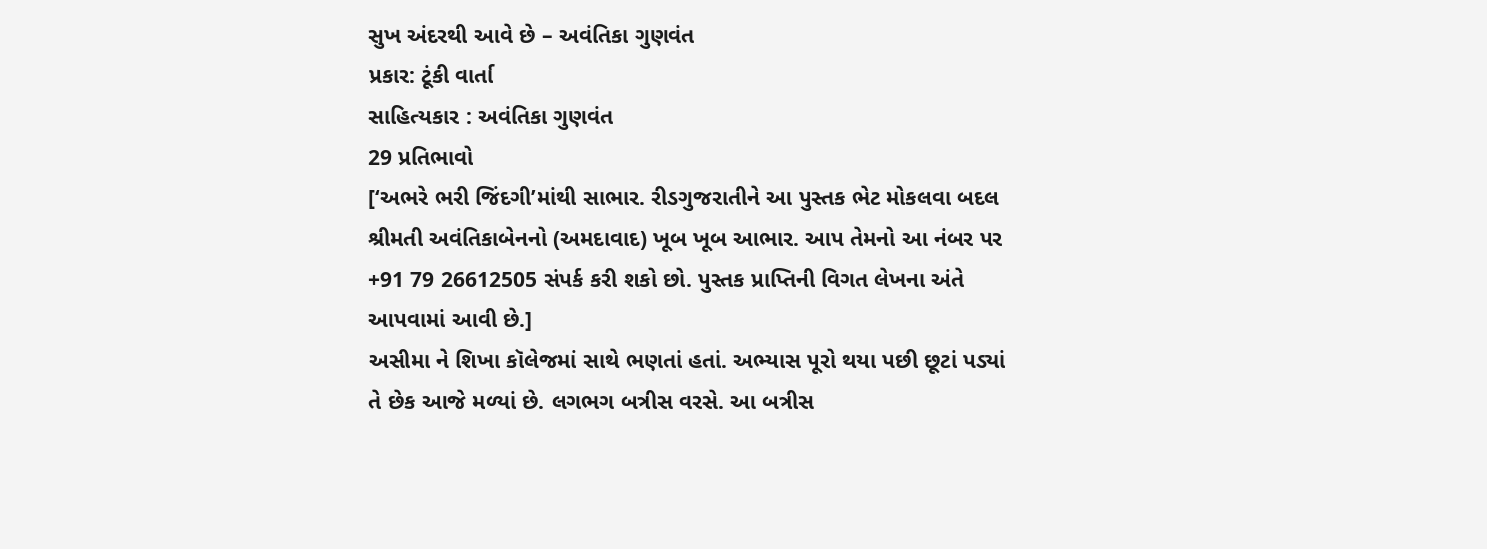સુખ અંદરથી આવે છે – અવંતિકા ગુણવંત
પ્રકાર: ટૂંકી વાર્તા
સાહિત્યકાર : અવંતિકા ગુણવંત
29 પ્રતિભાવો
[‘અભરે ભરી જિંદગી’માંથી સાભાર. રીડગુજરાતીને આ પુસ્તક ભેટ મોકલવા બદલ શ્રીમતી અવંતિકાબેનનો (અમદાવાદ) ખૂબ ખૂબ આભાર. આપ તેમનો આ નંબર પર +91 79 26612505 સંપર્ક કરી શકો છો. પુસ્તક પ્રાપ્તિની વિગત લેખના અંતે આપવામાં આવી છે.]
અસીમા ને શિખા કૉલેજમાં સાથે ભણતાં હતાં. અભ્યાસ પૂરો થયા પછી છૂટાં પડ્યાં તે છેક આજે મળ્યાં છે. લગભગ બત્રીસ વરસે. આ બત્રીસ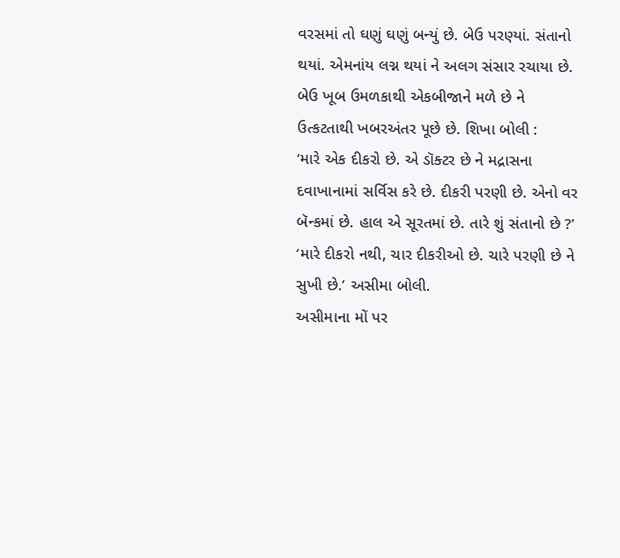વરસમાં તો ઘણું ઘણું બન્યું છે. બેઉ પરણ્યાં. સંતાનો થયાં. એમનાંય લગ્ન થયાં ને અલગ સંસાર રચાયા છે. બેઉ ખૂબ ઉમળકાથી એકબીજાને મળે છે ને ઉત્કટતાથી ખબરઅંતર પૂછે છે. શિખા બોલી :
‘મારે એક દીકરો છે. એ ડૉક્ટર છે ને મદ્રાસના દવાખાનામાં સર્વિસ કરે છે. દીકરી પરણી છે. એનો વર બૅન્કમાં છે. હાલ એ સૂરતમાં છે. તારે શું સંતાનો છે ?’
‘મારે દીકરો નથી, ચાર દીકરીઓ છે. ચારે પરણી છે ને સુખી છે.’ અસીમા બોલી.
અસીમાના મોં પર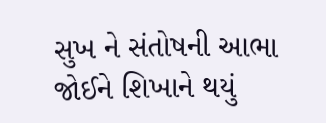સુખ ને સંતોષની આભા જોઈને શિખાને થયું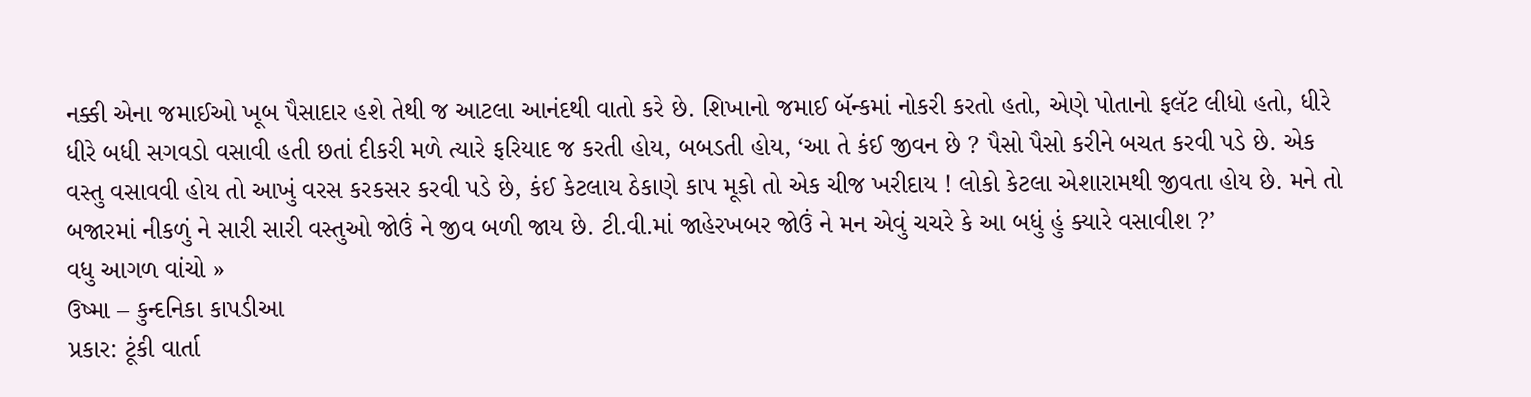નક્કી એના જમાઈઓ ખૂબ પૈસાદાર હશે તેથી જ આટલા આનંદથી વાતો કરે છે. શિખાનો જમાઈ બૅન્કમાં નોકરી કરતો હતો, એણે પોતાનો ફલૅટ લીધો હતો, ધીરે ધીરે બધી સગવડો વસાવી હતી છતાં દીકરી મળે ત્યારે ફરિયાદ જ કરતી હોય, બબડતી હોય, ‘આ તે કંઈ જીવન છે ? પૈસો પૈસો કરીને બચત કરવી પડે છે. એક વસ્તુ વસાવવી હોય તો આખું વરસ કરકસર કરવી પડે છે, કંઈ કેટલાય ઠેકાણે કાપ મૂકો તો એક ચીજ ખરીદાય ! લોકો કેટલા એશારામથી જીવતા હોય છે. મને તો બજારમાં નીકળું ને સારી સારી વસ્તુઓ જોઉં ને જીવ બળી જાય છે. ટી.વી.માં જાહેરખબર જોઉં ને મન એવું ચચરે કે આ બધું હું ક્યારે વસાવીશ ?’
વધુ આગળ વાંચો »
ઉષ્મા – કુન્દનિકા કાપડીઆ
પ્રકાર: ટૂંકી વાર્તા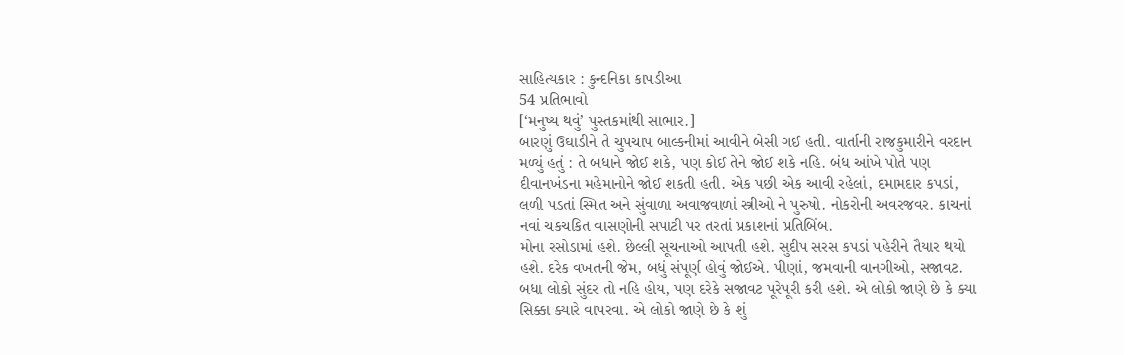સાહિત્યકાર : કુન્દનિકા કાપડીઆ
54 પ્રતિભાવો
[‘મનુષ્ય થવું’ પુસ્તકમાંથી સાભાર.]
બારણું ઉઘાડીને તે ચુપચાપ બાલ્કનીમાં આવીને બેસી ગઈ હતી. વાર્તાની રાજકુમારીને વરદાન મળ્યું હતું : તે બધાને જોઈ શકે, પણ કોઈ તેને જોઈ શકે નહિ. બંધ આંખે પોતે પણ દીવાનખંડના મહેમાનોને જોઈ શકતી હતી. એક પછી એક આવી રહેલાં, દમામદાર કપડાં, લળી પડતાં સ્મિત અને સુંવાળા અવાજવાળાં સ્ત્રીઓ ને પુરુષો. નોકરોની અવરજવર. કાચનાં નવાં ચકચકિત વાસણોની સપાટી પર તરતાં પ્રકાશનાં પ્રતિબિંબ.
મોના રસોડામાં હશે. છેલ્લી સૂચનાઓ આપતી હશે. સુદીપ સરસ કપડાં પહેરીને તૈયાર થયો હશે. દરેક વખતની જેમ, બધું સંપૂર્ણ હોવું જોઈએ. પીણાં, જમવાની વાનગીઓ, સજાવટ. બધા લોકો સુંદર તો નહિ હોય, પણ દરેકે સજાવટ પૂરેપૂરી કરી હશે. એ લોકો જાણે છે કે ક્યા સિક્કા ક્યારે વાપરવા. એ લોકો જાણે છે કે શું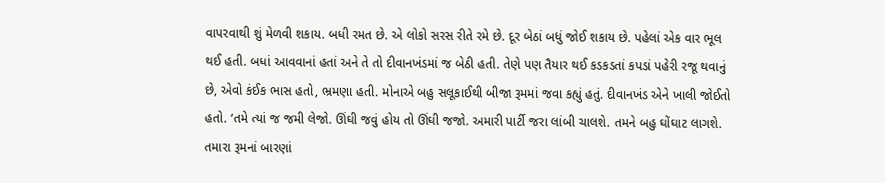વાપરવાથી શું મેળવી શકાય. બધી રમત છે. એ લોકો સરસ રીતે રમે છે. દૂર બેઠાં બધું જોઈ શકાય છે. પહેલાં એક વાર ભૂલ થઈ હતી. બધાં આવવાનાં હતાં અને તે તો દીવાનખંડમાં જ બેઠી હતી. તેણે પણ તૈયાર થઈ કડકડતાં કપડાં પહેરી રજૂ થવાનું છે, એવો કંઈક ભાસ હતો, ભ્રમણા હતી. મોનાએ બહુ સલૂકાઈથી બીજા રૂમમાં જવા કહ્યું હતું. દીવાનખંડ એને ખાલી જોઈતો હતો. ‘તમે ત્યાં જ જમી લેજો. ઊંઘી જવું હોય તો ઊંઘી જજો. અમારી પાર્ટી જરા લાંબી ચાલશે. તમને બહુ ઘોંઘાટ લાગશે. તમારા રૂમનાં બારણાં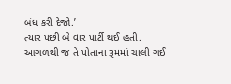બંધ કરી દેજો.’
ત્યાર પછી બે વાર પાર્ટી થઈ હતી. આગળથી જ તે પોતાના રૂમમાં ચાલી ગઈ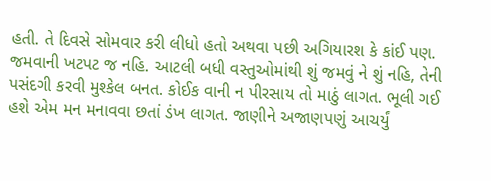હતી. તે દિવસે સોમવાર કરી લીધો હતો અથવા પછી અગિયારશ કે કાંઈ પણ. જમવાની ખટપટ જ નહિ. આટલી બધી વસ્તુઓમાંથી શું જમવું ને શું નહિ, તેની પસંદગી કરવી મુશ્કેલ બનત. કોઈક વાની ન પીરસાય તો માઠું લાગત. ભૂલી ગઈ હશે એમ મન મનાવવા છતાં ડંખ લાગત. જાણીને અજાણપણું આચર્યું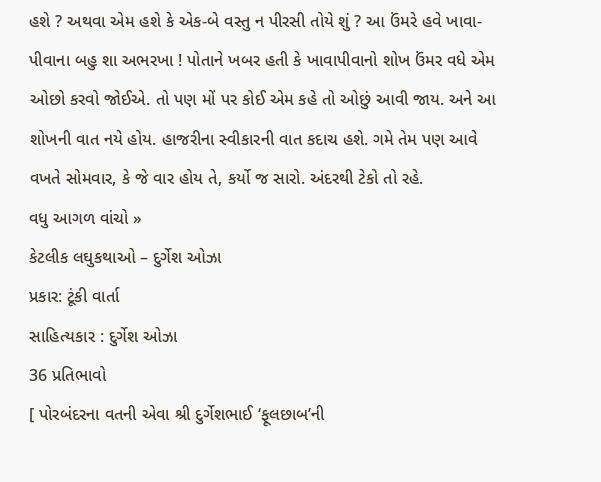હશે ? અથવા એમ હશે કે એક-બે વસ્તુ ન પીરસી તોયે શું ? આ ઉંમરે હવે ખાવા-પીવાના બહુ શા અભરખા ! પોતાને ખબર હતી કે ખાવાપીવાનો શોખ ઉંમર વધે એમ ઓછો કરવો જોઈએ. તો પણ મોં પર કોઈ એમ કહે તો ઓછું આવી જાય. અને આ શોખની વાત નયે હોય. હાજરીના સ્વીકારની વાત કદાચ હશે. ગમે તેમ પણ આવે વખતે સોમવાર, કે જે વાર હોય તે, કર્યો જ સારો. અંદરથી ટેકો તો રહે.
વધુ આગળ વાંચો »
કેટલીક લઘુકથાઓ – દુર્ગેશ ઓઝા
પ્રકાર: ટૂંકી વાર્તા
સાહિત્યકાર : દુર્ગેશ ઓઝા
36 પ્રતિભાવો
[ પોરબંદરના વતની એવા શ્રી દુર્ગેશભાઈ ‘ફૂલછાબ’ની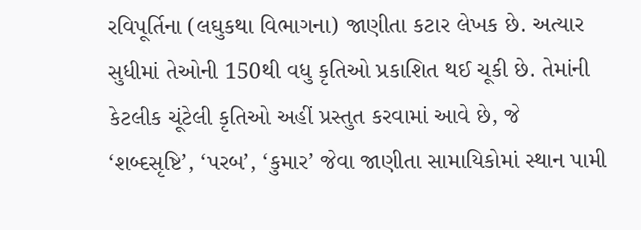રવિપૂર્તિના (લઘુકથા વિભાગના) જાણીતા કટાર લેખક છે. અત્યાર સુધીમાં તેઓની 150થી વધુ કૃતિઓ પ્રકાશિત થઈ ચૂકી છે. તેમાંની કેટલીક ચૂંટેલી કૃતિઓ અહીં પ્રસ્તુત કરવામાં આવે છે, જે ‘શબ્દસૃષ્ટિ’, ‘પરબ’, ‘કુમાર’ જેવા જાણીતા સામાયિકોમાં સ્થાન પામી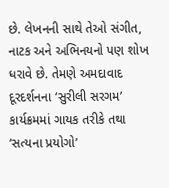છે. લેખનની સાથે તેઓ સંગીત, નાટક અને અભિનયનો પણ શોખ ધરાવે છે. તેમણે અમદાવાદ દૂરદર્શનના ‘સુરીલી સરગમ’ કાર્યક્રમમાં ગાયક તરીકે તથા ‘સત્યના પ્રયોગો’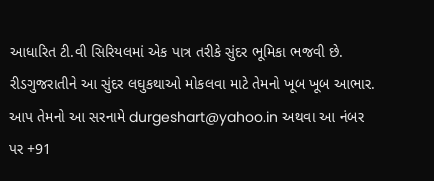આધારિત ટી.વી સિરિયલમાં એક પાત્ર તરીકે સુંદર ભૂમિકા ભજવી છે. રીડગુજરાતીને આ સુંદર લઘુકથાઓ મોકલવા માટે તેમનો ખૂબ ખૂબ આભાર. આપ તેમનો આ સરનામે durgeshart@yahoo.in અથવા આ નંબર પર +91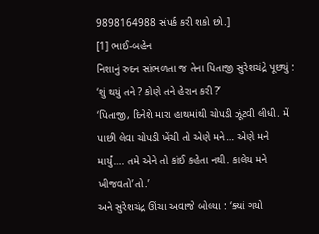9898164988 સંપર્ક કરી શકો છો.]
[1] ભાઈ-બહેન
નિશાનું રુદન સાંભળતા જ તેના પિતાજી સુરેશચંદ્રે પૂછ્યું : ‘શું થયું તને ? કોણે તને હેરાન કરી ?’
‘પિતાજી, દિનેશે મારા હાથમાંથી ચોપડી ઝૂંટવી લીધી. મેં પાછી લેવા ચોપડી ખેંચી તો એણે મને… એણે મને માર્યું…. તમે એને તો કાંઈ કહેતા નથી. કાલેય મને ખીજવતો’તો.’
અને સુરેશચંદ્ર ઊંચા અવાજે બોલ્યા : ‘ક્યાં ગયો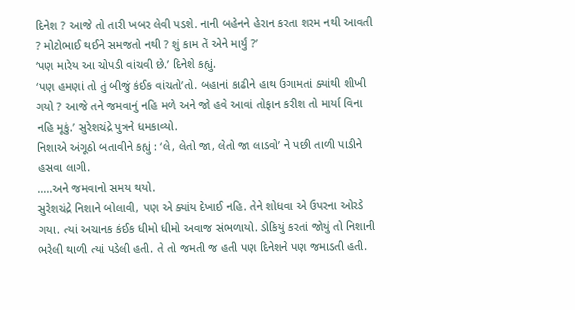દિનેશ ? આજે તો તારી ખબર લેવી પડશે. નાની બહેનને હેરાન કરતા શરમ નથી આવતી ? મોટોભાઈ થઈને સમજતો નથી ? શું કામ તેં એને માર્યું ?’
‘પણ મારેય આ ચોપડી વાંચવી છે.’ દિનેશે કહ્યું.
‘પણ હમણાં તો તું બીજું કંઈક વાંચતો’તો. બહાનાં કાઢીને હાથ ઉગામતાં ક્યાંથી શીખી ગયો ? આજે તને જમવાનું નહિ મળે અને જો હવે આવાં તોફાન કરીશ તો માર્યા વિના નહિ મૂકું.’ સુરેશચંદ્રે પુત્રને ધમકાવ્યો.
નિશાએ અંગૂઠો બતાવીને કહ્યું : ‘લે, લેતો જા, લેતો જા લાડવો’ ને પછી તાળી પાડીને હસવા લાગી.
…..અને જમવાનો સમય થયો.
સુરેશચંદ્રે નિશાને બોલાવી, પણ એ ક્યાંય દેખાઈ નહિ. તેને શોધવા એ ઉપરના ઓરડે ગયા. ત્યાં અચાનક કંઈક ધીમો ધીમો અવાજ સંભળાયો. ડોકિયું કરતાં જોયું તો નિશાની ભરેલી થાળી ત્યાં પડેલી હતી. તે તો જમતી જ હતી પણ દિનેશને પણ જમાડતી હતી.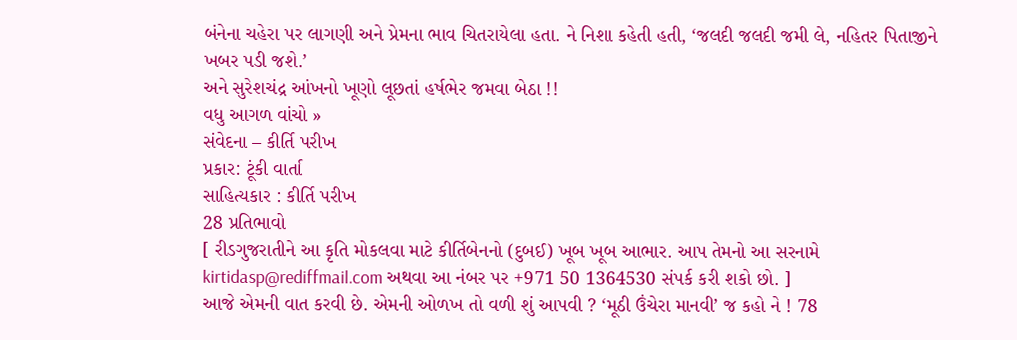બંનેના ચહેરા પર લાગણી અને પ્રેમના ભાવ ચિતરાયેલા હતા. ને નિશા કહેતી હતી, ‘જલદી જલદી જમી લે, નહિતર પિતાજીને ખબર પડી જશે.’
અને સુરેશચંદ્ર આંખનો ખૂણો લૂછતાં હર્ષભેર જમવા બેઠા !!
વધુ આગળ વાંચો »
સંવેદના – કીર્તિ પરીખ
પ્રકાર: ટૂંકી વાર્તા
સાહિત્યકાર : કીર્તિ પરીખ
28 પ્રતિભાવો
[ રીડગુજરાતીને આ કૃતિ મોકલવા માટે કીર્તિબેનનો (દુબઈ) ખૂબ ખૂબ આભાર. આપ તેમનો આ સરનામે kirtidasp@rediffmail.com અથવા આ નંબર પર +971 50 1364530 સંપર્ક કરી શકો છો. ]
આજે એમની વાત કરવી છે. એમની ઓળખ તો વળી શું આપવી ? ‘મૂઠી ઉંચેરા માનવી’ જ કહો ને ! 78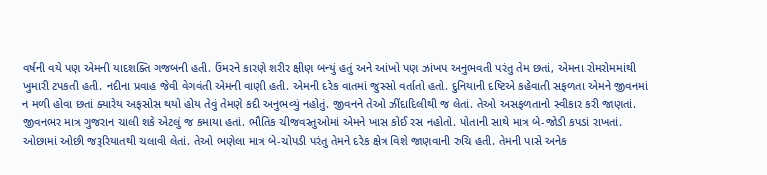વર્ષની વયે પણ એમની યાદશક્તિ ગજબની હતી. ઉંમરને કારણે શરીર ક્ષીણ બન્યું હતું અને આંખો પણ ઝાંખપ અનુભવતી પરંતુ તેમ છતાં, એમના રોમરોમમાંથી ખુમારી ટપકતી હતી. નદીના પ્રવાહ જેવી વેગવંતી એમની વાણી હતી. એમની દરેક વાતમાં જુસ્સો વર્તાતો હતો. દુનિયાની દષ્ટિએ કહેવાતી સફળતા એમને જીવનમાં ન મળી હોવા છતાં ક્યારેય અફસોસ થયો હોય તેવું તેમણે કદી અનુભવ્યું નહોતું. જીવનને તેઓ ઝીંદાદિલીથી જ લેતાં. તેઓ અસફળતાનો સ્વીકાર કરી જાણતાં.
જીવનભર માત્ર ગુજરાન ચાલી શકે એટલું જ કમાયા હતાં. ભૌતિક ચીજવસ્તુઓમાં એમને ખાસ કોઈ રસ નહોતો. પોતાની સાથે માત્ર બે-જોડી કપડાં રાખતાં. ઓછામાં ઓછી જરૂરિયાતથી ચલાવી લેતાં. તેઓ ભણેલા માત્ર બે-ચોપડી પરંતુ તેમને દરેક ક્ષેત્ર વિશે જાણવાની રુચિ હતી. તેમની પાસે અનેક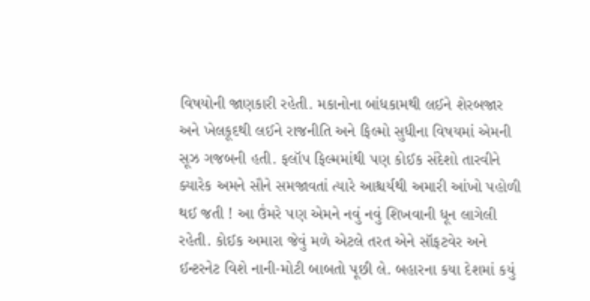વિષયોની જાણકારી રહેતી. મકાનોના બાંધકામથી લઈને શેરબજાર અને ખેલકૂદથી લઈને રાજનીતિ અને ફિલ્મો સુધીના વિષયમાં એમની સૂઝ ગજબની હતી. ફલૉપ ફિલ્મમાંથી પણ કોઈક સંદેશો તારવીને ક્યારેક અમને સૌને સમજાવતાં ત્યારે આશ્ચર્યથી અમારી આંખો પહોળી થઈ જતી ! આ ઉંમરે પણ એમને નવું નવું શિખવાની ધૂન લાગેલી રહેતી. કોઈક અમારા જેવું મળે એટલે તરત એને સૉફટવેર અને ઈન્ટરનેટ વિશે નાની-મોટી બાબતો પૂછી લે. બહારના કયા દેશમાં કયું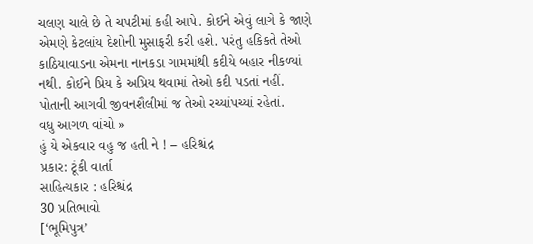ચલણ ચાલે છે તે ચપટીમાં કહી આપે. કોઈને એવું લાગે કે જાણે એમણે કેટલાંય દેશોની મુસાફરી કરી હશે. પરંતુ હકિકતે તેઓ કાઠિયાવાડના એમના નાનકડા ગામમાંથી કદીયે બહાર નીકળ્યાં નથી. કોઈને પ્રિય કે અપ્રિય થવામાં તેઓ કદી પડતાં નહીં. પોતાની આગવી જીવનશૈલીમાં જ તેઓ રચ્યાંપચ્યાં રહેતાં.
વધુ આગળ વાંચો »
હું યે એકવાર વહુ જ હતી ને ! – હરિશ્ચંદ્ર
પ્રકાર: ટૂંકી વાર્તા
સાહિત્યકાર : હરિશ્ચંદ્ર
30 પ્રતિભાવો
[‘ભૂમિપુત્ર’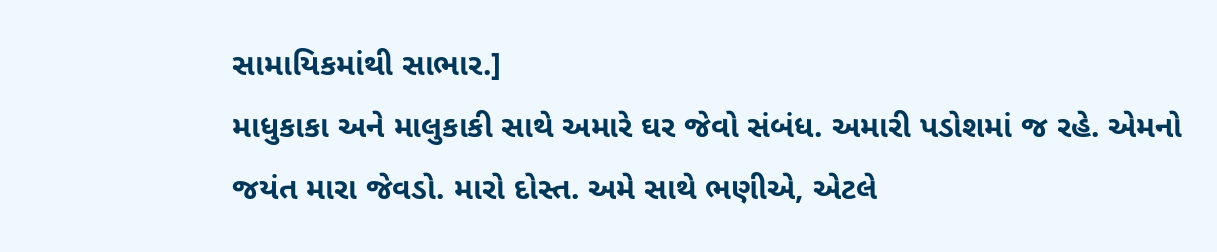સામાયિકમાંથી સાભાર.]
માધુકાકા અને માલુકાકી સાથે અમારે ઘર જેવો સંબંધ. અમારી પડોશમાં જ રહે. એમનો જયંત મારા જેવડો. મારો દોસ્ત. અમે સાથે ભણીએ, એટલે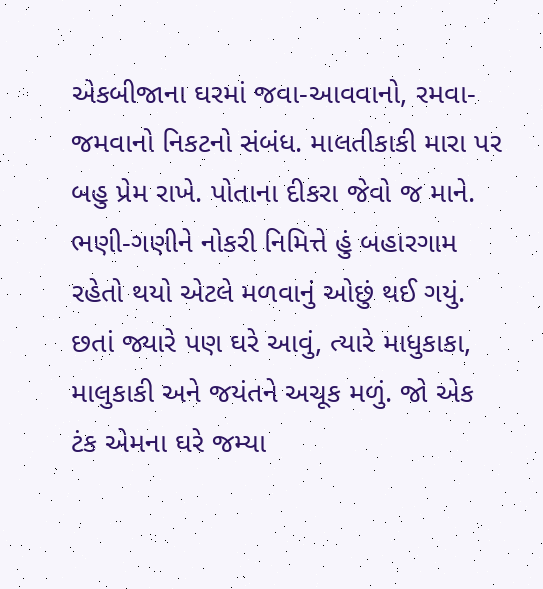એકબીજાના ઘરમાં જવા-આવવાનો, રમવા-જમવાનો નિકટનો સંબંધ. માલતીકાકી મારા પર બહુ પ્રેમ રાખે. પોતાના દીકરા જેવો જ માને. ભણી-ગણીને નોકરી નિમિત્તે હું બહારગામ રહેતો થયો એટલે મળવાનું ઓછું થઈ ગયું. છતાં જ્યારે પણ ઘરે આવું, ત્યારે માધુકાકા, માલુકાકી અને જયંતને અચૂક મળું. જો એક ટંક એમના ઘરે જમ્યા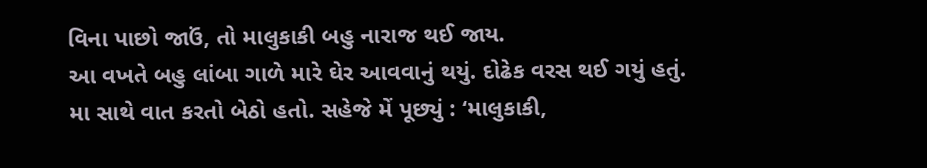વિના પાછો જાઉં, તો માલુકાકી બહુ નારાજ થઈ જાય.
આ વખતે બહુ લાંબા ગાળે મારે ઘેર આવવાનું થયું. દોઢેક વરસ થઈ ગયું હતું. મા સાથે વાત કરતો બેઠો હતો. સહેજે મેં પૂછ્યું : ‘માલુકાકી,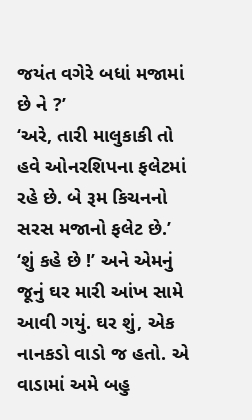જયંત વગેરે બધાં મજામાં છે ને ?’
‘અરે, તારી માલુકાકી તો હવે ઓનરશિપના ફલેટમાં રહે છે. બે રૂમ કિચનનો સરસ મજાનો ફલેટ છે.’
‘શું કહે છે !’ અને એમનું જૂનું ઘર મારી આંખ સામે આવી ગયું. ઘર શું, એક નાનકડો વાડો જ હતો. એ વાડામાં અમે બહુ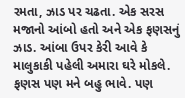રમતા, ઝાડ પર ચઢતા. એક સરસ મજાનો આંબો હતો અને એક ફણસનું ઝાડ. આંબા ઉપર કેરી આવે કે માલુકાકી પહેલી અમારા ઘરે મોકલે. ફણસ પણ મને બહુ ભાવે. પણ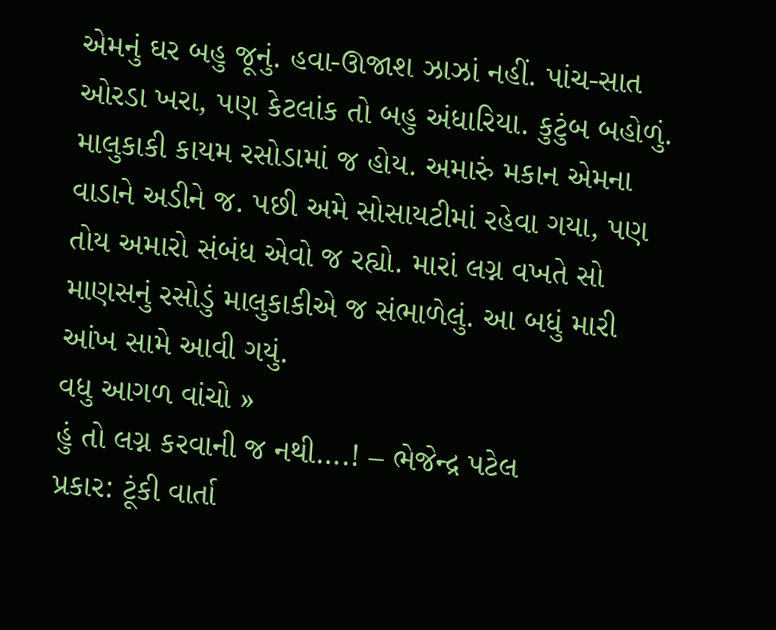એમનું ઘર બહુ જૂનું. હવા-ઊજાશ ઝાઝાં નહીં. પાંચ-સાત ઓરડા ખરા, પણ કેટલાંક તો બહુ અંધારિયા. કુટુંબ બહોળું. માલુકાકી કાયમ રસોડામાં જ હોય. અમારું મકાન એમના વાડાને અડીને જ. પછી અમે સોસાયટીમાં રહેવા ગયા, પણ તોય અમારો સંબંધ એવો જ રહ્યો. મારાં લગ્ન વખતે સો માણસનું રસોડું માલુકાકીએ જ સંભાળેલું. આ બધું મારી આંખ સામે આવી ગયું.
વધુ આગળ વાંચો »
હું તો લગ્ન કરવાની જ નથી….! – ભેજેન્દ્ર પટેલ
પ્રકાર: ટૂંકી વાર્તા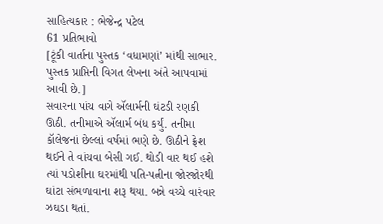સાહિત્યકાર : ભેજેન્દ્ર પટેલ
61 પ્રતિભાવો
[ટૂંકી વાર્તાના પુસ્તક ‘વધામણાં’ માંથી સાભાર. પુસ્તક પ્રાપ્તિની વિગત લેખના અંતે આપવામાં આવી છે.]
સવારના પાંચ વાગે ઍલાર્મની ઘંટડી રણકી ઊઠી. તનીમાએ ઍલાર્મ બંધ કર્યું. તનીમા કૉલેજનાં છેલ્લાં વર્ષમાં ભણે છે. ઊઠીને ફ્રેશ થઈને તે વાંચવા બેસી ગઈ. થોડી વાર થઈ હશે ત્યાં પડોશીના ઘરમાંથી પતિ-પત્નીના જોરજોરથી ઘાંટા સંભળાવાના શરૂ થયા. બન્ને વચ્ચે વારંવાર ઝઘડા થતાં.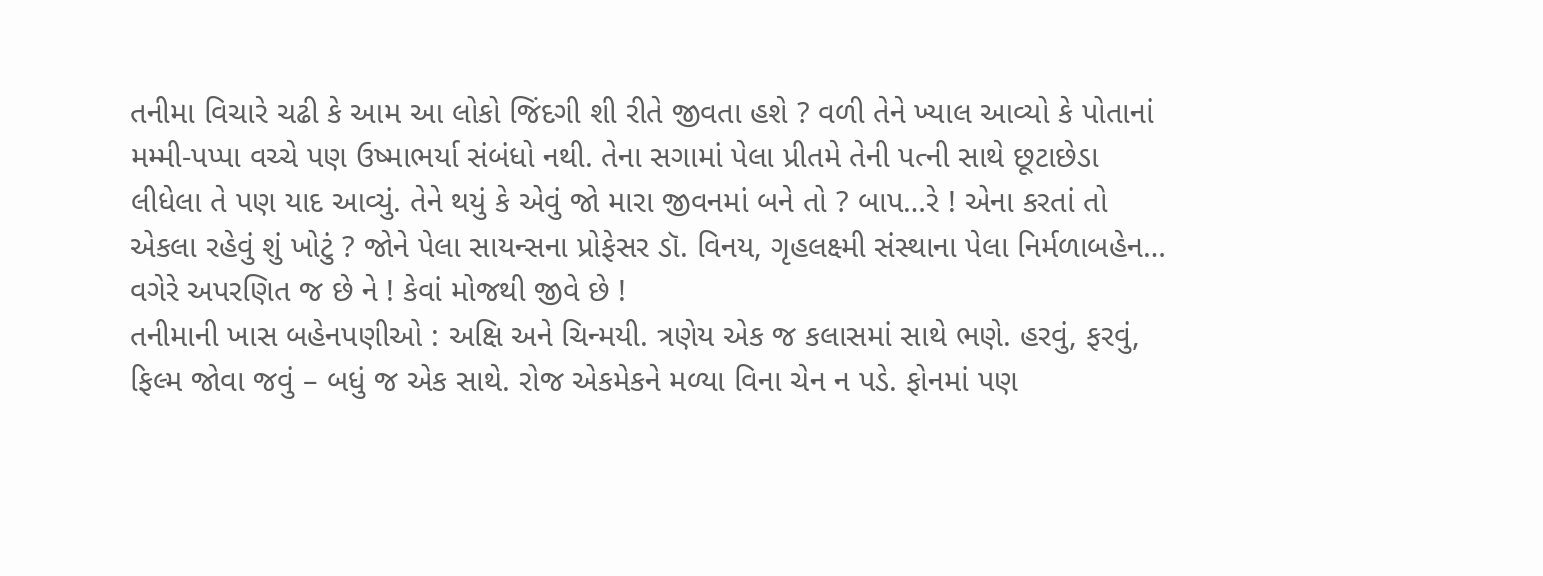તનીમા વિચારે ચઢી કે આમ આ લોકો જિંદગી શી રીતે જીવતા હશે ? વળી તેને ખ્યાલ આવ્યો કે પોતાનાં મમ્મી-પપ્પા વચ્ચે પણ ઉષ્માભર્યા સંબંધો નથી. તેના સગામાં પેલા પ્રીતમે તેની પત્ની સાથે છૂટાછેડા લીધેલા તે પણ યાદ આવ્યું. તેને થયું કે એવું જો મારા જીવનમાં બને તો ? બાપ…રે ! એના કરતાં તો એકલા રહેવું શું ખોટું ? જોને પેલા સાયન્સના પ્રોફેસર ડૉ. વિનય, ગૃહલક્ષ્મી સંસ્થાના પેલા નિર્મળાબહેન… વગેરે અપરણિત જ છે ને ! કેવાં મોજથી જીવે છે !
તનીમાની ખાસ બહેનપણીઓ : અક્ષિ અને ચિન્મયી. ત્રણેય એક જ કલાસમાં સાથે ભણે. હરવું, ફરવું, ફિલ્મ જોવા જવું – બધું જ એક સાથે. રોજ એકમેકને મળ્યા વિના ચેન ન પડે. ફોનમાં પણ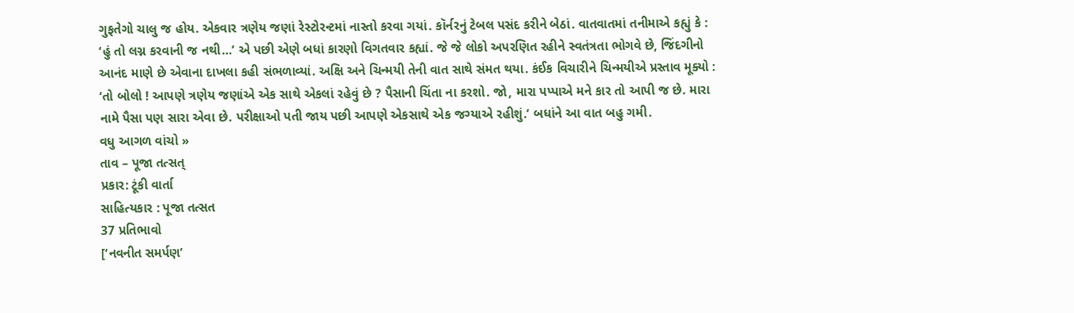ગુફતેગો ચાલુ જ હોય. એકવાર ત્રણેય જણાં રેસ્ટોરન્ટમાં નાસ્તો કરવા ગયાં. કૉર્નરનું ટેબલ પસંદ કરીને બેઠાં. વાતવાતમાં તનીમાએ કહ્યું કે : ‘હું તો લગ્ન કરવાની જ નથી…’ એ પછી એણે બધાં કારણો વિગતવાર કહ્યાં. જે જે લોકો અપરણિત રહીને સ્વતંત્રતા ભોગવે છે, જિંદગીનો આનંદ માણે છે એવાના દાખલા કહી સંભળાવ્યાં. અક્ષિ અને ચિન્મયી તેની વાત સાથે સંમત થયા. કંઈક વિચારીને ચિન્મયીએ પ્રસ્તાવ મૂક્યો :
‘તો બોલો ! આપણે ત્રણેય જણાંએ એક સાથે એકલાં રહેવું છે ? પૈસાની ચિંતા ના કરશો. જો, મારા પપ્પાએ મને કાર તો આપી જ છે. મારા નામે પૈસા પણ સારા એવા છે. પરીક્ષાઓ પતી જાય પછી આપણે એકસાથે એક જગ્યાએ રહીશું.’ બધાંને આ વાત બહુ ગમી.
વધુ આગળ વાંચો »
તાવ – પૂજા તત્સત્
પ્રકાર: ટૂંકી વાર્તા
સાહિત્યકાર : પૂજા તત્સત
37 પ્રતિભાવો
[‘નવનીત સમર્પણ’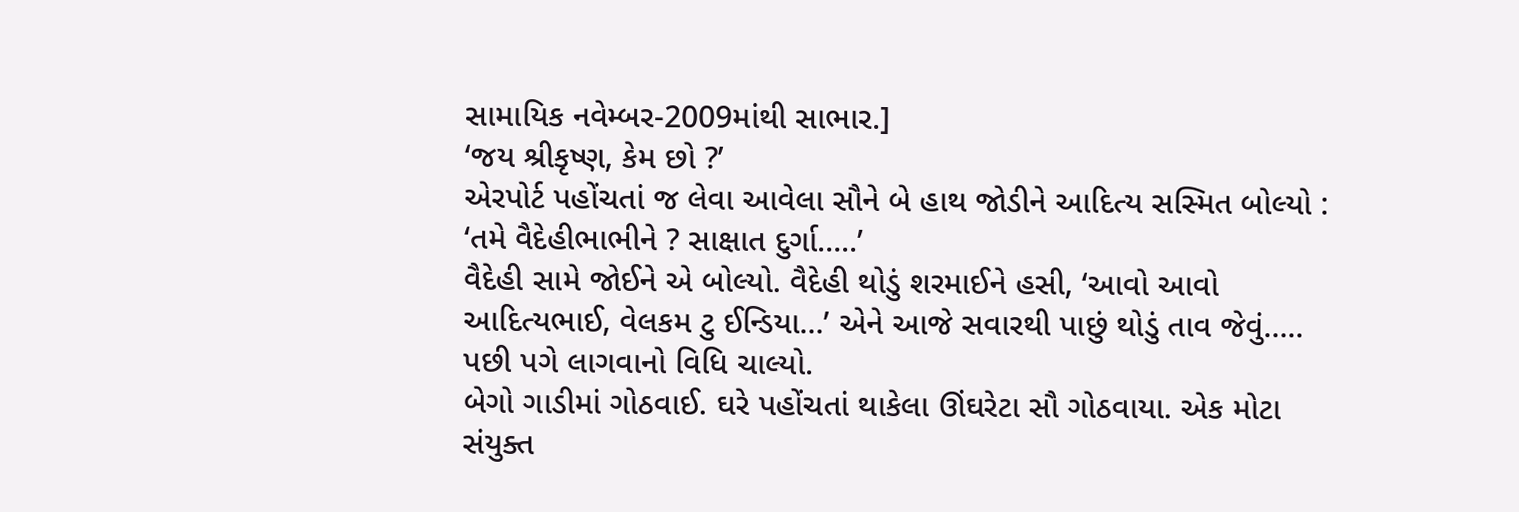સામાયિક નવેમ્બર-2009માંથી સાભાર.]
‘જય શ્રીકૃષ્ણ, કેમ છો ?’
એરપોર્ટ પહોંચતાં જ લેવા આવેલા સૌને બે હાથ જોડીને આદિત્ય સસ્મિત બોલ્યો :
‘તમે વૈદેહીભાભીને ? સાક્ષાત દુર્ગા…..’
વૈદેહી સામે જોઈને એ બોલ્યો. વૈદેહી થોડું શરમાઈને હસી, ‘આવો આવો આદિત્યભાઈ, વેલકમ ટુ ઈન્ડિયા…’ એને આજે સવારથી પાછું થોડું તાવ જેવું…..
પછી પગે લાગવાનો વિધિ ચાલ્યો.
બેગો ગાડીમાં ગોઠવાઈ. ઘરે પહોંચતાં થાકેલા ઊંઘરેટા સૌ ગોઠવાયા. એક મોટા સંયુક્ત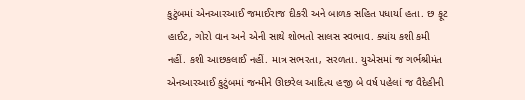કુટુંબમાં એનઆરઆઈ જમાઈરાજ દીકરી અને બાળક સહિત પધાર્યા હતા. છ ફૂટ હાઈટ, ગોરો વાન અને એની સાથે શોભતો સાલસ સ્વભાવ. ક્યાંય કશી કમી નહીં. કશી આછકલાઈ નહીં. માત્ર સભરતા, સરળતા. યુએસમાં જ ગર્ભશ્રીમંત એનઆરઆઈ કુટુંબમાં જન્મીને ઊછરેલ આદિત્ય હજી બે વર્ષ પહેલાં જ વૈદેહીની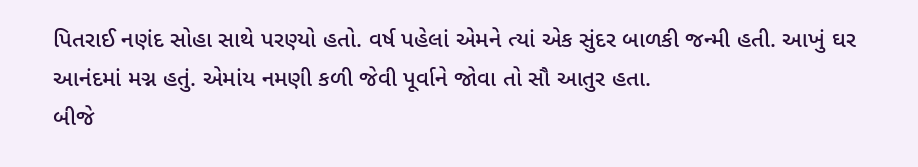પિતરાઈ નણંદ સોહા સાથે પરણ્યો હતો. વર્ષ પહેલાં એમને ત્યાં એક સુંદર બાળકી જન્મી હતી. આખું ઘર આનંદમાં મગ્ન હતું. એમાંય નમણી કળી જેવી પૂર્વાને જોવા તો સૌ આતુર હતા.
બીજે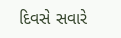દિવસે સવારે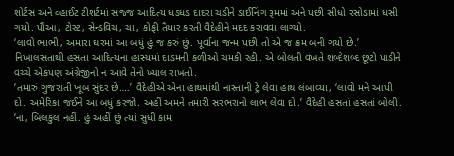શોર્ટસ અને વ્હાઈટ ટીશર્ટમાં સજ્જ આદિત્ય ધડધડ દાદરા ચડીને ડાઈનિંગ રૂમમાં અને પછી સીધો રસોડામાં ધસી ગયો. પૌંઆ, ટોસ્ટ, સેન્ડવિચ, ચા, કોફી તૈયાર કરતી વૈદેહીને મદદ કરાવવા લાગ્યો.
‘લાવો ભાભી, અમારા ઘરમાં આ બધું હું જ કરું છું. પૂર્વાના જન્મ પછી તો એ જ ક્રમ બની ગયો છે.’ નિખાલસતાથી હસતા આદિત્યના હાસ્યમાં દાડમની કળીઓ ચમકી રહી. એ બોલતી વખતે શબ્દેશબ્દ છૂટો પાડીને વચ્ચે એકપણ અંગ્રેજીનો ન આવે તેનો ખ્યાલ રાખતો.
‘તમારું ગુજરાતી ખૂબ સુંદર છે….’ વૈદેહીએ એના હાથમાંથી નાસ્તાની ટ્રે લેવા હાથ લંબાવ્યા, ‘લાવો મને આપી દો. અમેરિકા જઈને આ બધું કરજો. અહીં અમને તમારી સરભરાનો લાભ લેવા દો.’ વૈદેહી હસતાં હસતાં બોલી.
‘ના, બિલકુલ નહીં. હું અહીં છું ત્યાં સુધી કામ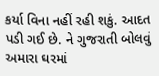કર્યા વિના નહીં રહી શકું. આદત પડી ગઈ છે. ને ગુજરાતી બોલવું અમારા ઘરમાં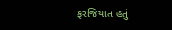ફરજિયાત હતું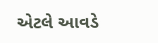એટલે આવડે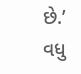છે.’
વધુ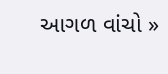આગળ વાંચો »